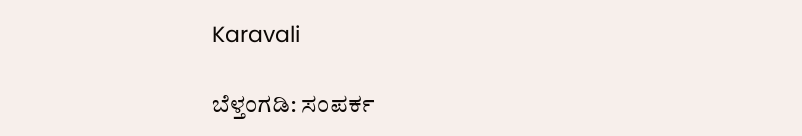Karavali

ಬೆಳ್ತಂಗಡಿ: ಸಂಪರ್ಕ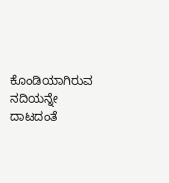ಕೊಂಡಿಯಾಗಿರುವ ನದಿಯನ್ನೇ ದಾಟದಂತೆ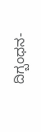ದಿಗ್ಬಂಧನ-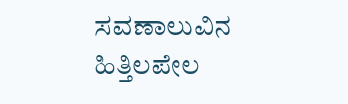ಸವಣಾಲುವಿನ ಹಿತ್ತಿಲಪೇಲ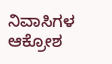ನಿವಾಸಿಗಳ ಆಕ್ರೋಶ